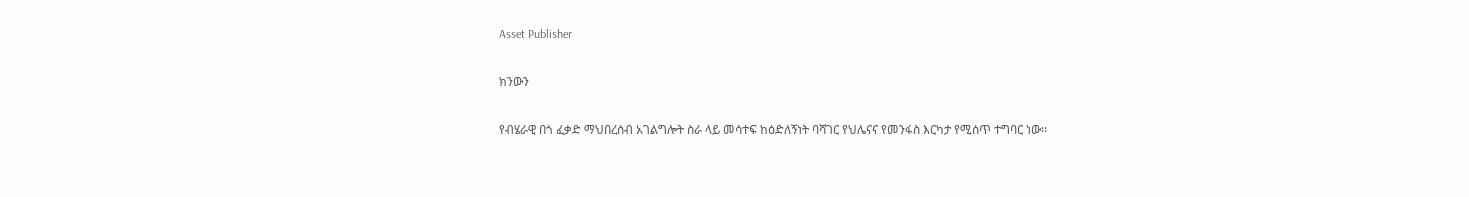Asset Publisher

ክንውን

የብሄራዊ በጎ ፈቃድ ማህበረሰብ አገልግሎት ስራ ላይ መሳተፍ ከዕድለኝነት ባሻገር የህሌናና የመንፋስ እርካታ የሚሰጥ ተግባር ነው፡፡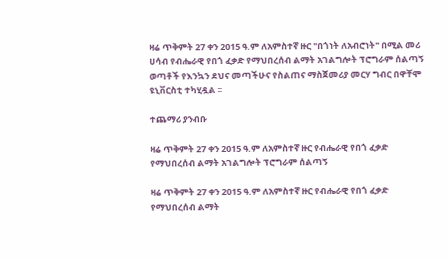ዛሬ ጥቅምት 27 ቀን 2015 ዓ.ም ለአምስተኛ ዙር "በጎነት ለአብሮነት" በሚል መሪ ሀሳብ የብሔራዊ የበጎ ፈቃድ የማህበረሰብ ልማት አገልግሎት ፕሮግራም ሰልጣኝ ወጣቶች የእንኳን ደህና መጣችሁና የስልጠና ማስጀመሪያ መርሃ ግብር በዋቸሞ ዩኒቨርስቲ ተካሂዷል ፡፡

ተጨማሪ ያንብቡ

ዛሬ ጥቅምት 27 ቀን 2015 ዓ.ም ለአምስተኛ ዙር የብሔራዊ የበጎ ፈቃድ የማህበረሰብ ልማት አገልግሎት ፕሮግራም ሰልጣኝ

ዛሬ ጥቅምት 27 ቀን 2015 ዓ.ም ለአምስተኛ ዙር የብሔራዊ የበጎ ፈቃድ የማህበረሰብ ልማት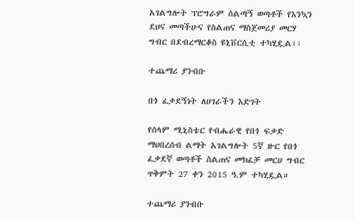አገልግሎት ፕሮግራም ሰልጣኝ ወጣቶች የእንኳን ደህና መጣችሁና የስልጠና ማስጀመሪያ መርሃ ግብር በደብረማርቆስ ዩኒቨርሲቲ ተካሂዷል፡፡

ተጨማሪ ያንብቡ

በጎ ፈቃደኝነት ለሀገራችን እድገት

የሰላም ሚኒስቴር የብሔራዊ የበጎ ፍቃድ ማህበረሰብ ልማት አገልግሎት 5ኛ ዙር የበጎ ፈቃደኛ ወጣቶች ስልጠና መክፈቻ መርሀ ግብር ጥቅምት 27 ቀን 2015 ዓ.ም ተካሂዷል።

ተጨማሪ ያንብቡ